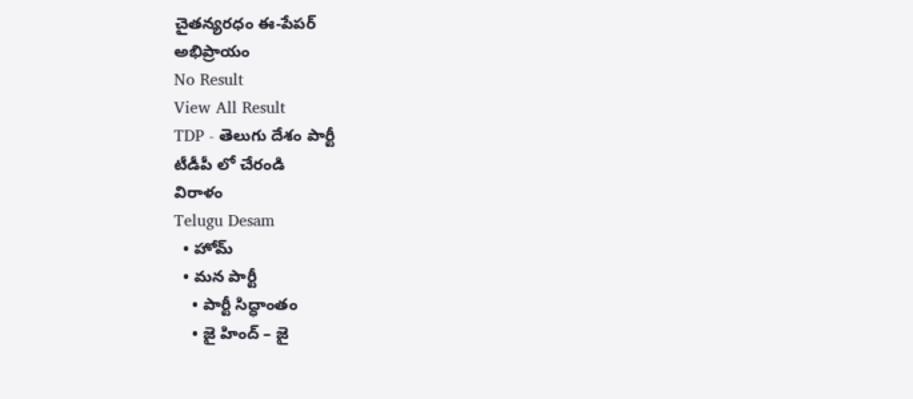చైతన్యరధం ఈ-పేపర్
అభిప్రాయం
No Result
View All Result
TDP - తెలుగు దేశం పార్టీ
టీడీపీ లో చేరండి
విరాళం
Telugu Desam
  • హోమ్
  • మన పార్టీ
    • పార్టీ సిద్ధాంతం
    • జై హింద్ – జై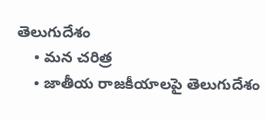తెలుగుదేశం
    • మన చరిత్ర
    • జాతీయ రాజకీయాలపై తెలుగుదేశం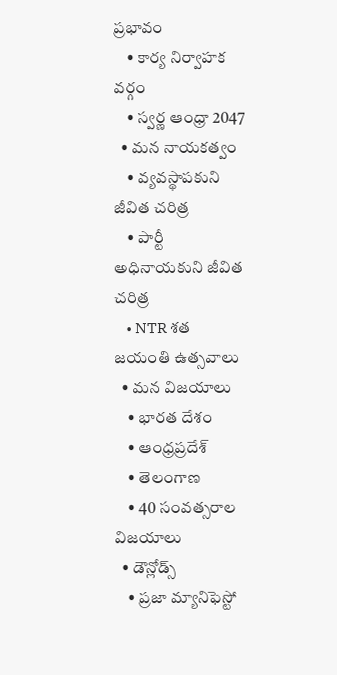ప్రభావం
    • కార్య నిర్వాహక వర్గం
    • స్వర్ణ ఆంధ్రా 2047
  • మన నాయకత్వం
    • వ్యవస్థాపకుని జీవిత చరిత్ర
    • పార్టీ అధినాయకుని జీవిత చరిత్ర
    • NTR శత జయంతి ఉత్సవాలు
  • మన విజయాలు
    • భారత దేశం
    • ఆంధ్రప్రదేశ్
    • తెలంగాణ
    • 40 సంవత్సరాల విజయాలు
  • డౌన్లోడ్స్
    • ప్రజా మ్యానిఫెస్టో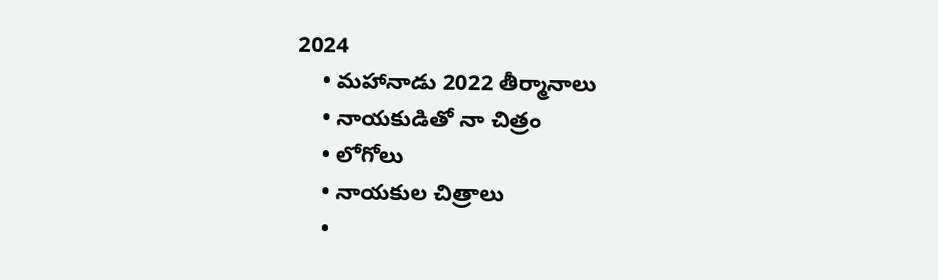2024
    • మహానాడు 2022 తీర్మానాలు
    • నాయకుడితో నా చిత్రం
    • లోగోలు
    • నాయకుల చిత్రాలు
    •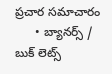ప్రచార సమాచారం
      • బ్యానర్స్ / బుక్ లెట్స్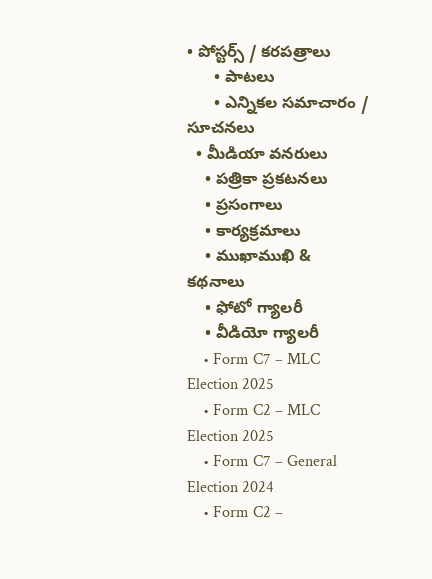• పోస్టర్స్ / కరపత్రాలు
      • పాటలు
      • ఎన్నికల సమాచారం / సూచనలు
  • మీడియా వనరులు
    • పత్రికా ప్రకటనలు
    • ప్రసంగాలు
    • కార్యక్రమాలు
    • ముఖాముఖి & కథనాలు
    • ఫోటో గ్యాలరీ
    • వీడియో గ్యాలరీ
    • Form C7 – MLC Election 2025
    • Form C2 – MLC Election 2025
    • Form C7 – General Election 2024
    • Form C2 –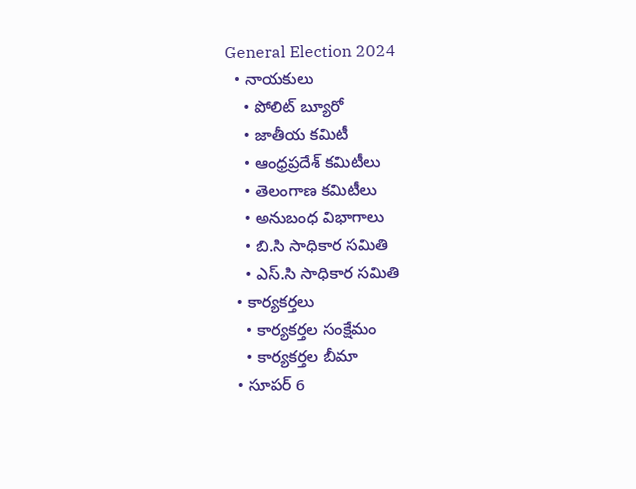General Election 2024
  • నాయకులు
    • పోలిట్ బ్యూరో
    • జాతీయ కమిటీ
    • ఆంధ్రప్రదేశ్ కమిటీలు
    • తెలంగాణ కమిటీలు
    • అనుబంధ విభాగాలు
    • బి.సి సాధికార సమితి
    • ఎస్.సి సాధికార సమితి
  • కార్యకర్తలు
    • కార్యకర్తల సంక్షేమం
    • కార్యకర్తల బీమా
  • సూపర్ 6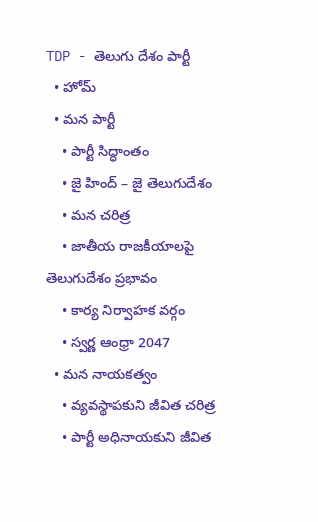TDP - తెలుగు దేశం పార్టీ
  • హోమ్
  • మన పార్టీ
    • పార్టీ సిద్ధాంతం
    • జై హింద్ – జై తెలుగుదేశం
    • మన చరిత్ర
    • జాతీయ రాజకీయాలపై తెలుగుదేశం ప్రభావం
    • కార్య నిర్వాహక వర్గం
    • స్వర్ణ ఆంధ్రా 2047
  • మన నాయకత్వం
    • వ్యవస్థాపకుని జీవిత చరిత్ర
    • పార్టీ అధినాయకుని జీవిత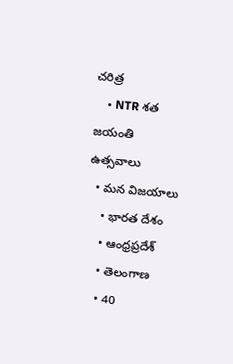చరిత్ర
    • NTR శత జయంతి ఉత్సవాలు
  • మన విజయాలు
    • భారత దేశం
    • ఆంధ్రప్రదేశ్
    • తెలంగాణ
    • 40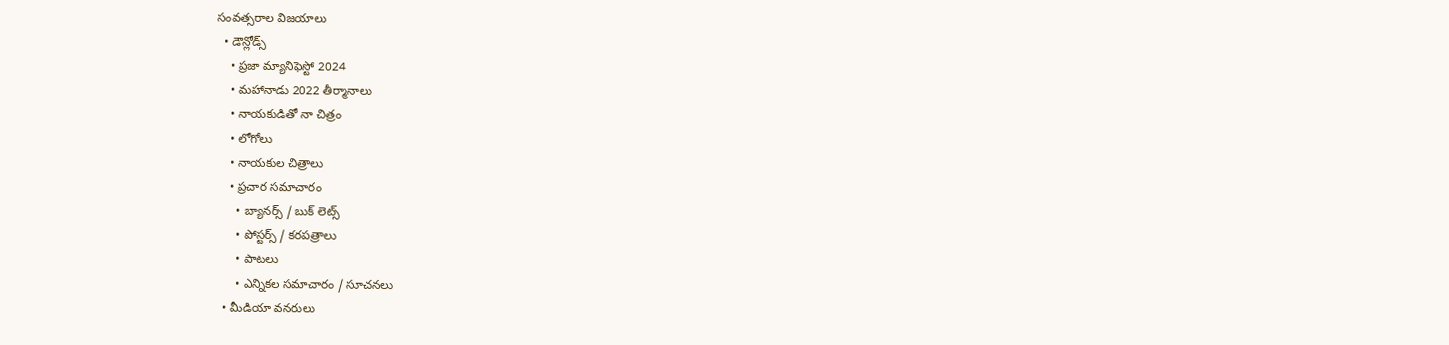సంవత్సరాల విజయాలు
  • డౌన్లోడ్స్
    • ప్రజా మ్యానిఫెస్టో 2024
    • మహానాడు 2022 తీర్మానాలు
    • నాయకుడితో నా చిత్రం
    • లోగోలు
    • నాయకుల చిత్రాలు
    • ప్రచార సమాచారం
      • బ్యానర్స్ / బుక్ లెట్స్
      • పోస్టర్స్ / కరపత్రాలు
      • పాటలు
      • ఎన్నికల సమాచారం / సూచనలు
  • మీడియా వనరులు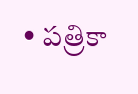• పత్రికా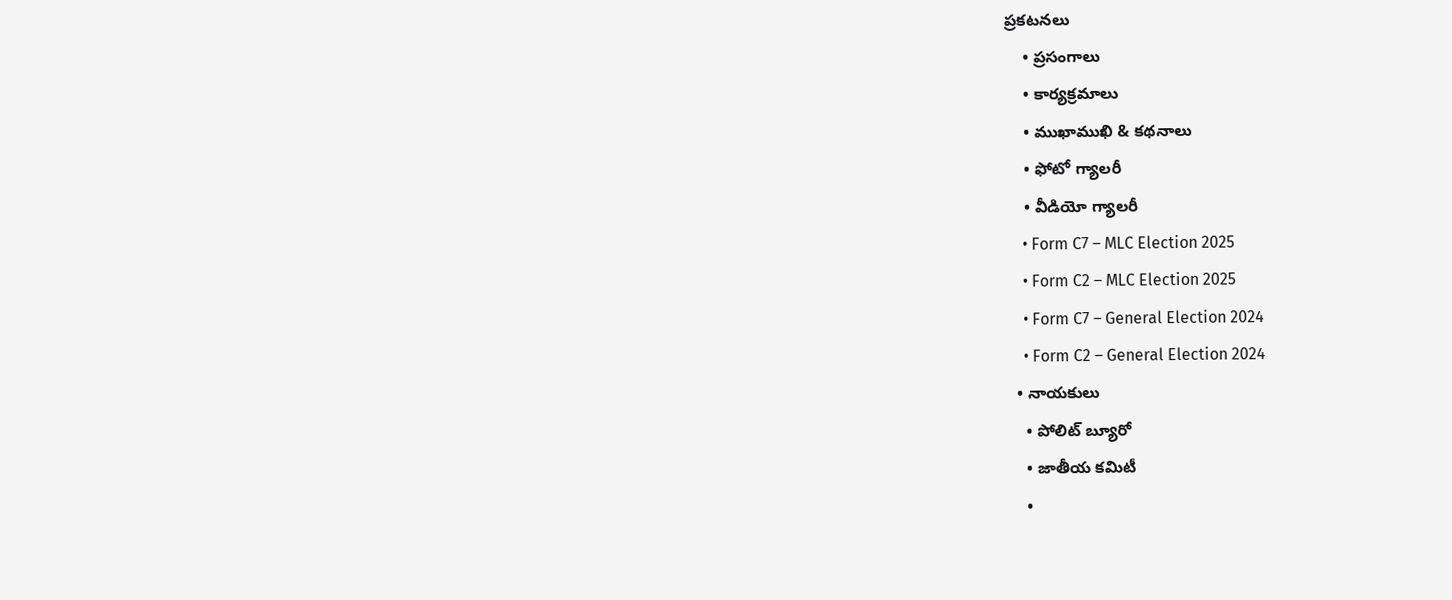ప్రకటనలు
    • ప్రసంగాలు
    • కార్యక్రమాలు
    • ముఖాముఖి & కథనాలు
    • ఫోటో గ్యాలరీ
    • వీడియో గ్యాలరీ
    • Form C7 – MLC Election 2025
    • Form C2 – MLC Election 2025
    • Form C7 – General Election 2024
    • Form C2 – General Election 2024
  • నాయకులు
    • పోలిట్ బ్యూరో
    • జాతీయ కమిటీ
    •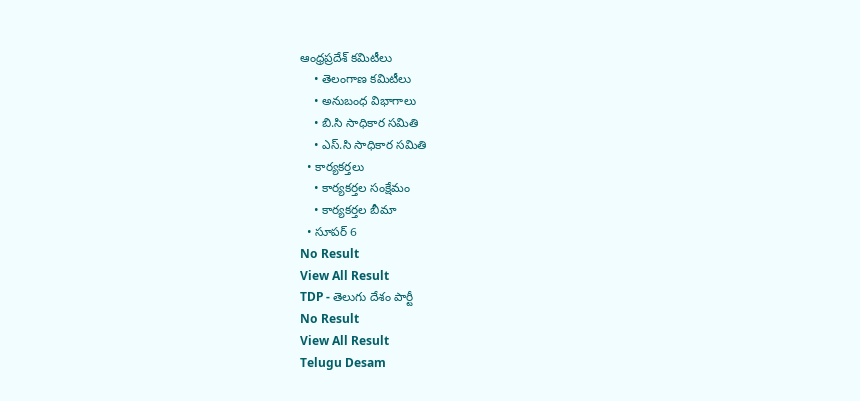ఆంధ్రప్రదేశ్ కమిటీలు
    • తెలంగాణ కమిటీలు
    • అనుబంధ విభాగాలు
    • బి.సి సాధికార సమితి
    • ఎస్.సి సాధికార సమితి
  • కార్యకర్తలు
    • కార్యకర్తల సంక్షేమం
    • కార్యకర్తల బీమా
  • సూపర్ 6
No Result
View All Result
TDP - తెలుగు దేశం పార్టీ
No Result
View All Result
Telugu Desam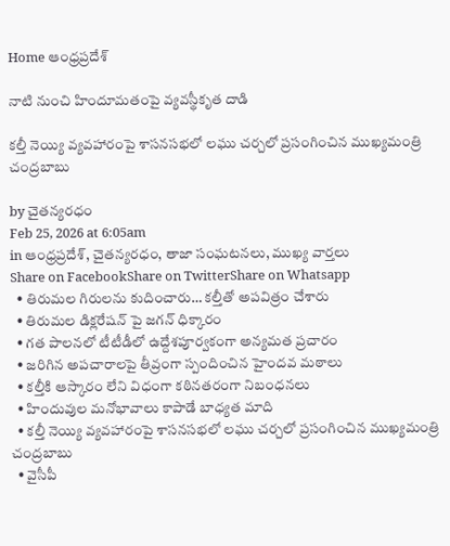Home ఆంధ్రప్రదేశ్

నాటి నుంచి హిందూమతంపై వ్యవస్థీకృత దాడి

కల్తీ నెయ్యి వ్యవహారంపై శాసనసభలో లఘు చర్చలో ప్రసంగించిన ముఖ్యమంత్రి చంద్రబాబు

by చైతన్యరధం
Feb 25, 2026 at 6:05am
in ఆంధ్రప్రదేశ్, చైతన్యరధం, తాజా సంఘటనలు, ముఖ్య వార్తలు
Share on FacebookShare on TwitterShare on Whatsapp
  • తిరుమల గిరులను కుదించారు… కల్తీతో అపవిత్రం చేశారు
  • తిరుమల డిక్లరేషన్ పై జగన్ ధిక్కారం
  • గత పాలనలో టీటీడీలో ఉద్దేశపూర్వకంగా అన్యమత ప్రచారం
  • జరిగిన అపచారాలపై తీవ్రంగా స్పందించిన హైందవ మఠాలు
  • కల్తీకి ఆస్కారం లేని విధంగా కఠినతరంగా నిబంధనలు
  • హిందువుల మనోభావాలు కాపాడే బాధ్యత మాది
  • కల్తీ నెయ్యి వ్యవహారంపై శాసనసభలో లఘు చర్చలో ప్రసంగించిన ముఖ్యమంత్రి చంద్రబాబు
  • వైసీపీ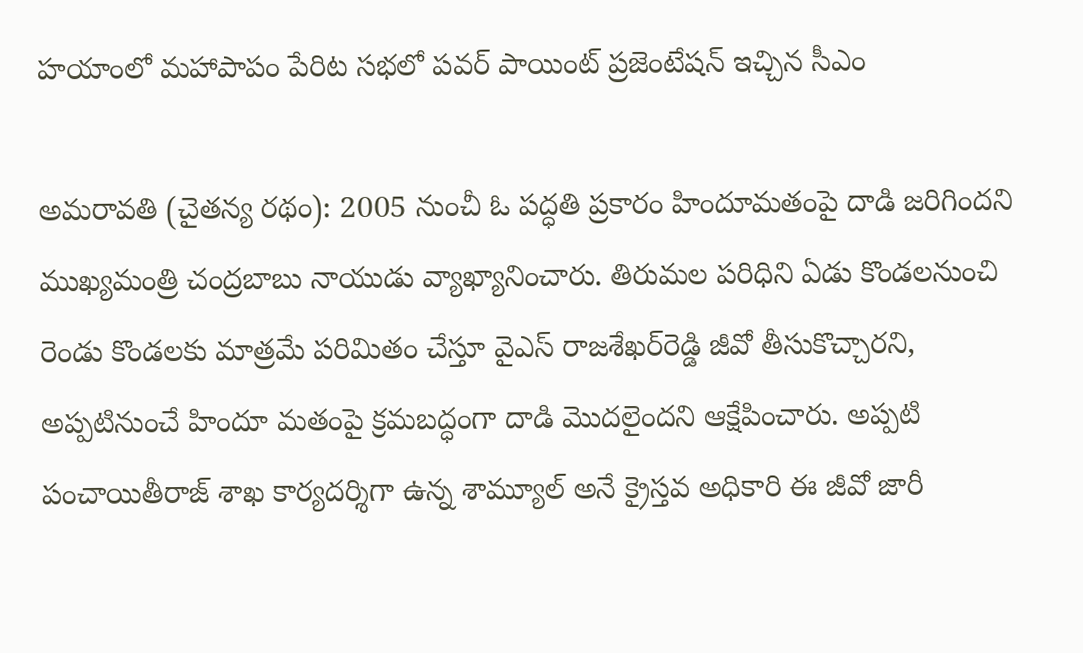హయాంలో మహాపాపం పేరిట సభలో పవర్ పాయింట్ ప్రజెంటేషన్ ఇచ్చిన సీఎం

అమరావతి (చైతన్య రథం): 2005 నుంచీ ఓ పద్ధతి ప్రకారం హిందూమతంపై దాడి జరిగిందని ముఖ్యమంత్రి చంద్రబాబు నాయుడు వ్యాఖ్యానించారు. తిరుమల పరిధిని ఏడు కొండలనుంచి రెండు కొండలకు మాత్రమే పరిమితం చేస్తూ వైఎస్ రాజశేఖర్‌రెడ్డి జీవో తీసుకొచ్చారని, అప్పటినుంచే హిందూ మతంపై క్రమబద్ధంగా దాడి మొదలైందని ఆక్షేపించారు. అప్పటి పంచాయితీరాజ్ శాఖ కార్యదర్శిగా ఉన్న శామ్యూల్ అనే క్రైస్తవ అధికారి ఈ జీవో జారీ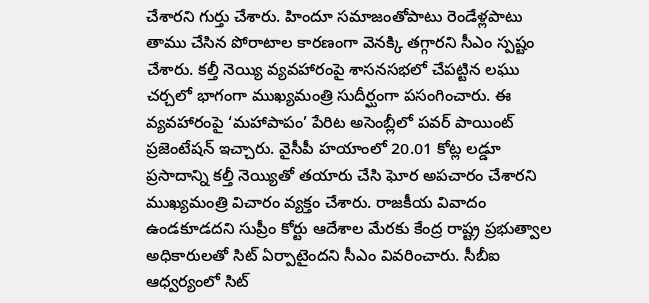చేశారని గుర్తు చేశారు. హిందూ సమాజంతోపాటు రెండేళ్లపాటు తాము చేసిన పోరాటాల కారణంగా వెనక్కి తగ్గారని సీఎం స్పష్టం చేశారు. కల్తీ నెయ్యి వ్యవహారంపై శాసనసభలో చేపట్టిన లఘు చర్చలో భాగంగా ముఖ్యమంత్రి సుదీర్ఘంగా పసంగించారు. ఈ వ్యవహారంపై ‘మహాపాపం’ పేరిట అసెంబ్లీలో పవర్ పాయింట్ ప్రజెంటేషన్ ఇచ్చారు. వైసీపీ హయాంలో 20.01 కోట్ల లడ్డూ ప్రసాదాన్ని కల్తీ నెయ్యితో తయారు చేసి ఘోర అపచారం చేశారని ముఖ్యమంత్రి విచారం వ్యక్తం చేశారు. రాజకీయ వివాదం ఉండకూడదని సుప్రీం కోర్టు ఆదేశాల మేరకు కేంద్ర రాష్ట్ర ప్రభుత్వాల అధికారులతో సిట్ ఏర్పాటైందని సీఎం వివరించారు. సీబీఐ ఆధ్వర్యంలో సిట్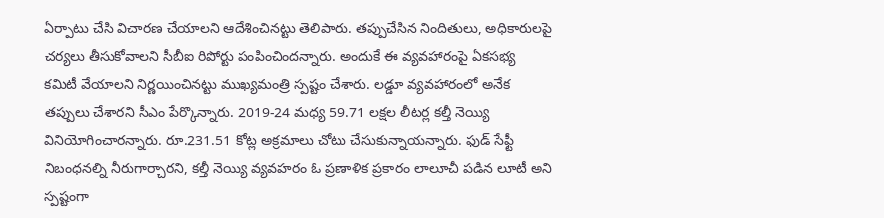ఏర్పాటు చేసి విచారణ చేయాలని ఆదేశించినట్టు తెలిపారు. తప్పుచేసిన నిందితులు, అధికారులపై చర్యలు తీసుకోవాలని సీబీఐ రిపోర్టు పంపించిందన్నారు. అందుకే ఈ వ్యవహారంపై ఏకసభ్య కమిటీ వేయాలని నిర్ణయించినట్టు ముఖ్యమంత్రి స్పష్టం చేశారు. లడ్డూ వ్యవహారంలో అనేక తప్పులు చేశారని సీఎం పేర్కొన్నారు. 2019-24 మధ్య 59.71 లక్షల లీటర్ల కల్తీ నెయ్యి వినియోగించారన్నారు. రూ.231.51 కోట్ల అక్రమాలు చోటు చేసుకున్నాయన్నారు. ఫుడ్ సేఫ్టీ నిబంధనల్ని నీరుగార్చారని, కల్తీ నెయ్యి వ్యవహరం ఓ ప్రణాళిక ప్రకారం లాలూచీ పడిన లూటీ అని స్పష్టంగా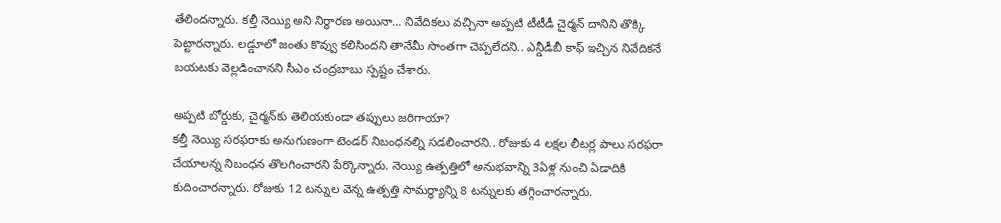తేలిందన్నారు. కల్తీ నెయ్యి అని నిర్ధారణ అయినా… నివేదికలు వచ్చినా అప్పటి టీటీడీ చైర్మన్ దానిని తొక్కి పెట్టారన్నారు. లడ్డూలో జంతు కొవ్వు కలిసిందని తానేమీ సొంతగా చెప్పలేదని.. ఎన్డీడీబీ కాఫ్ ఇచ్చిన నివేదికనే బయటకు వెల్లడించానని సీఎం చంద్రబాబు స్పష్టం చేశారు.

అప్పటి బోర్డుకు, చైర్మన్‌కు తెలియకుండా తప్పులు జరిగాయా?
కల్తీ నెయ్యి సరఫరాకు అనుగుణంగా టెండర్ నిబంధనల్ని సడలించారని.. రోజుకు 4 లక్షల లీటర్ల పాలు సరఫరా చేయాలన్న నిబంధన తొలగించారని పేర్కొన్నారు. నెయ్యి ఉత్పత్తిలో అనుభవాన్ని 3ఏళ్ల నుంచి ఏడాదికి కుదించారన్నారు. రోజుకు 12 టన్నుల వెన్న ఉత్పత్తి సామర్ధ్యాన్ని 8 టన్నులకు తగ్గించారన్నారు.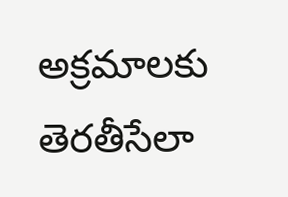అక్రమాలకు తెరతీసేలా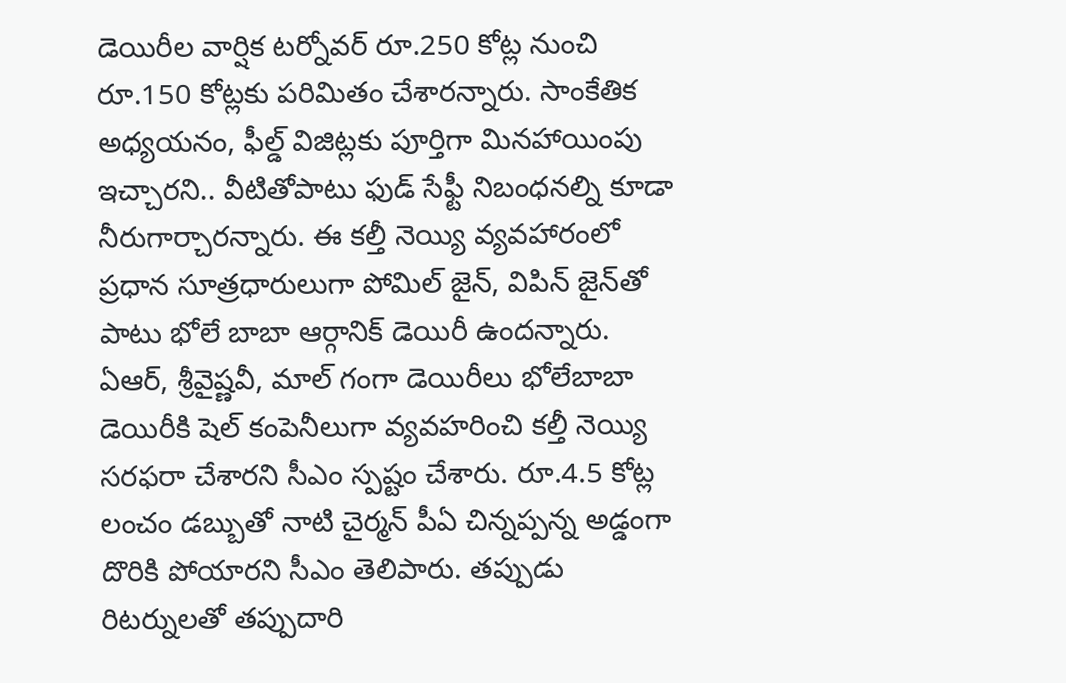డెయిరీల వార్షిక టర్నోవర్ రూ.250 కోట్ల నుంచి రూ.150 కోట్లకు పరిమితం చేశారన్నారు. సాంకేతిక అధ్యయనం, ఫీల్డ్ విజిట్లకు పూర్తిగా మినహాయింపు ఇచ్చారని.. వీటితోపాటు ఫుడ్ సేఫ్టీ నిబంధనల్ని కూడా నీరుగార్చారన్నారు. ఈ కల్తీ నెయ్యి వ్యవహారంలో ప్రధాన సూత్రధారులుగా పోమిల్ జైన్, విపిన్ జైన్‌తో పాటు భోలే బాబా ఆర్గానిక్ డెయిరీ ఉందన్నారు. ఏఆర్, శ్రీవైష్ణవీ, మాల్ గంగా డెయిరీలు భోలేబాబా డెయిరీకి షెల్ కంపెనీలుగా వ్యవహరించి కల్తీ నెయ్యి సరఫరా చేశారని సీఎం స్పష్టం చేశారు. రూ.4.5 కోట్ల లంచం డబ్బుతో నాటి చైర్మన్ పీఏ చిన్నప్పన్న అడ్డంగా దొరికి పోయారని సీఎం తెలిపారు. తప్పుడు రిటర్నులతో తప్పుదారి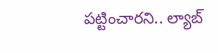పట్టించారని.. ల్యాబ్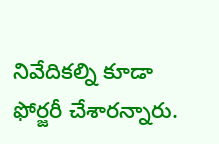నివేదికల్ని కూడా ఫోర్జరీ చేశారన్నారు.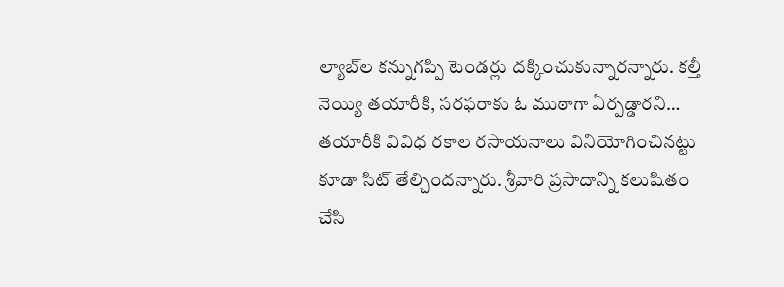ల్యాబ్‌ల కన్నుగప్పి టెండర్లు దక్కించుకున్నారన్నారు. కల్తీ నెయ్యి తయారీకి, సరఫరాకు ఓ ముఠాగా ఏర్పడ్డారని… తయారీకి వివిధ రకాల రసాయనాలు వినియోగించినట్టు కూడా సిట్ తేల్చిందన్నారు. శ్రీవారి ప్రసాదాన్ని కలుషితం చేసి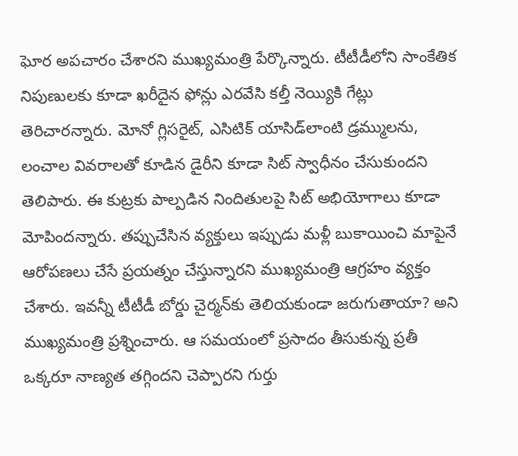ఘోర అపచారం చేశారని ముఖ్యమంత్రి పేర్కొన్నారు. టీటీడీలోని సాంకేతిక నిపుణులకు కూడా ఖరీదైన ఫోన్లు ఎరవేసి కల్తీ నెయ్యికి గేట్లు తెరిచారన్నారు. మోనో గ్లిసరైట్, ఎసిటిక్ యాసిడ్‌లాంటి డ్రమ్ములను, లంచాల వివరాలతో కూడిన డైరీని కూడా సిట్ స్వాధీనం చేసుకుందని తెలిపారు. ఈ కుట్రకు పాల్పడిన నిందితులపై సిట్ అభియోగాలు కూడా మోపిందన్నారు. తప్పుచేసిన వ్యక్తులు ఇప్పుడు మళ్లీ బుకాయించి మాపైనే ఆరోపణలు చేసే ప్రయత్నం చేస్తున్నారని ముఖ్యమంత్రి ఆగ్రహం వ్యక్తం చేశారు. ఇవన్నీ టీటీడీ బోర్డు చైర్మన్‌కు తెలియకుండా జరుగుతాయా? అని ముఖ్యమంత్రి ప్రశ్నించారు. ఆ సమయంలో ప్రసాదం తీసుకున్న ప్రతీ ఒక్కరూ నాణ్యత తగ్గిందని చెప్పారని గుర్తు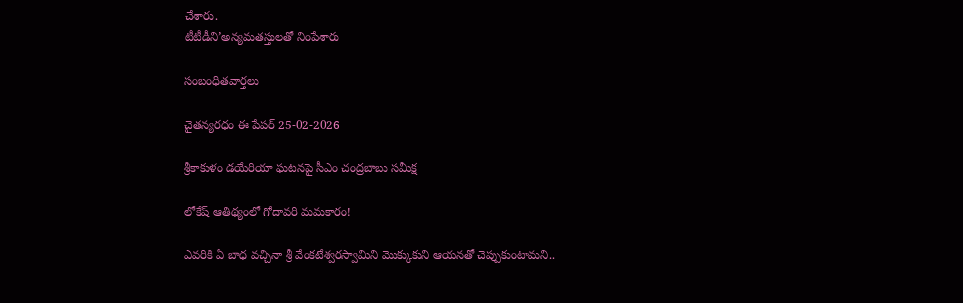చేశారు.
టీటీడీని’అన్యమతస్తులతో నింపేశారు

సంబంధితవార్తలు

చైతన్యరధం ఈ పేపర్ 25-02-2026

శ్రీకాకుళం డయేరియా ఘటనపై సీఎం చంద్రబాబు సమీక్ష

లోకేష్ ఆతిథ్యంలో గోదావరి మమకారం!

ఎవరికి ఏ బాధ వచ్చినా శ్రీ వేంకటేశ్వరస్వామిని మొక్కుకుని ఆయనతో చెప్పుకుంటామని..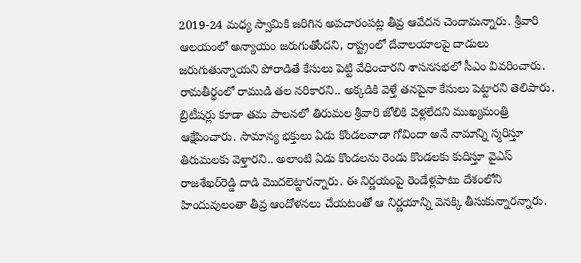2019-24 మధ్య స్వామికి జరిగిన అపచారంపట్ల తీవ్ర ఆవేదన చెందామన్నారు. శ్రీవారి ఆలయంలో అన్యాయం జరుగుతోందని, రాష్ట్రంలో దేవాలయాలపై దాడులు జరుగుతున్నాయని పోరాడితే కేసులు పెట్టి వేధించారని శాసనసభలో సీఎం వివరించారు. రామతీర్ధంలో రాముడి తల నరికారని.. అక్కడికి వెళ్తే తనపైనా కేసులు పెట్టారని తెలిపారు. బ్రిటీషర్లు కూడా తమ పాలనలో తిరుమల శ్రీవారి జోలికి వెళ్లలేదని ముఖ్యమంత్రి ఆక్షేపించారు. సామాన్య భక్తులు ఏడు కొండలవాడా గోవిందా అనే నామాన్ని స్మరిస్తూ తిరుమలకు వెళ్తారని.. అలాంటి ఏడు కొండలను రెండు కొండలకు కుదిస్తూ వైఎస్ రాజశేఖర్‌రెడ్డి దాడి మొదలెట్టారన్నారు. ఈ నిర్ణయంపై రెండేళ్లపాటు దేశంలోని హిందువులంతా తీవ్ర ఆందోళనలు చేయటంతో ఆ నిర్ణయాన్ని వెనక్కి తీసుకున్నారన్నారు.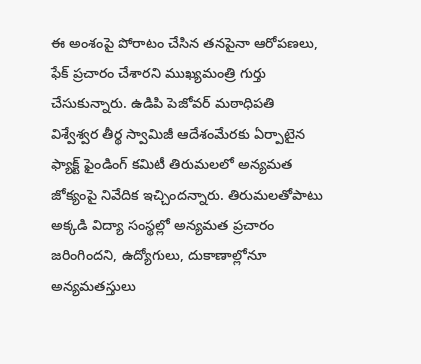ఈ అంశంపై పోరాటం చేసిన తనపైనా ఆరోపణలు, ఫేక్ ప్రచారం చేశారని ముఖ్యమంత్రి గుర్తు చేసుకున్నారు. ఉడిపి పెజోవర్ మఠాధిపతి విశ్వేశ్వర తీర్థ స్వామిజీ ఆదేశంమేరకు ఏర్పాటైన ఫ్యాక్ట్ ఫైండింగ్ కమిటీ తిరుమలలో అన్యమత జోక్యంపై నివేదిక ఇచ్చిందన్నారు. తిరుమలతోపాటు అక్కడి విద్యా సంస్థల్లో అన్యమత ప్రచారం జరింగిందని, ఉద్యోగులు, దుకాణాల్లోనూ అన్యమతస్తులు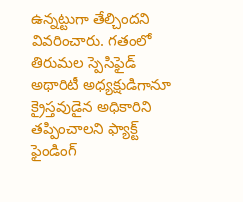ఉన్నట్టుగా తేల్చిందని వివరించారు. గతంలో తిరుమల స్పెసిఫైడ్ అథారిటీ అధ్యక్షుడిగానూ క్రైస్తవుడైన అధికారిని తప్పించాలని ఫ్యాక్ట్ ఫైండింగ్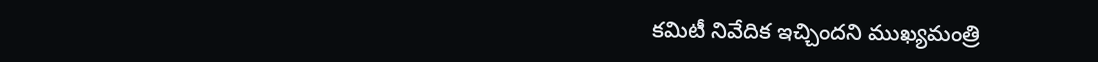కమిటీ నివేదిక ఇచ్చిందని ముఖ్యమంత్రి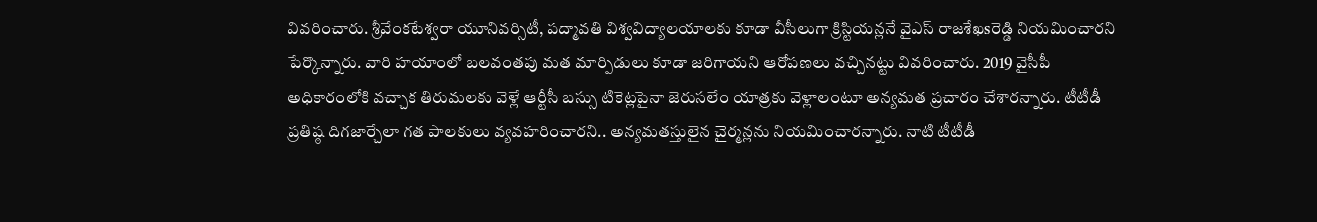వివరించారు. శ్రీవేంకటేశ్వరా యూనివర్సిటీ, పద్మావతి విశ్వవిద్యాలయాలకు కూడా వీసీలుగా క్రిస్టియన్లనే వైఎస్ రాజశేఖsరెడ్డి నియమించారని పేర్కొన్నారు. వారి హయాంలో బలవంతపు మత మార్పిడులు కూడా జరిగాయని ఆరోపణలు వచ్చినట్టు వివరించారు. 2019 వైసీపీ అధికారంలోకి వచ్చాక తిరుమలకు వెళ్లే ఆర్టీసీ బస్సు టికెట్లపైనా జెరుసలేం యాత్రకు వెళ్లాలంటూ అన్యమత ప్రచారం చేశారన్నారు. టీటీడీ ప్రతిష్ఠ దిగజార్చేలా గత పాలకులు వ్యవహరించారని.. అన్యమతస్తులైన చైర్మన్లను నియమించారన్నారు. నాటి టీటీడీ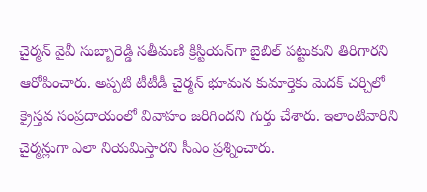చైర్మన్ వైవీ సుబ్బారెడ్డి సతీమణి క్రిస్టియన్‌గా బైబిల్ పట్టుకుని తిరిగారని ఆరోపించారు. అప్పటి టీటీడీ చైర్మన్ భూమన కుమార్తెకు మెదక్ చర్చిలో క్రైస్తవ సంప్రదాయంలో వివాహం జరిగిందని గుర్తు చేశారు. ఇలాంటివారిని చైర్మన్లుగా ఎలా నియమిస్తారని సీఎం ప్రశ్నించారు.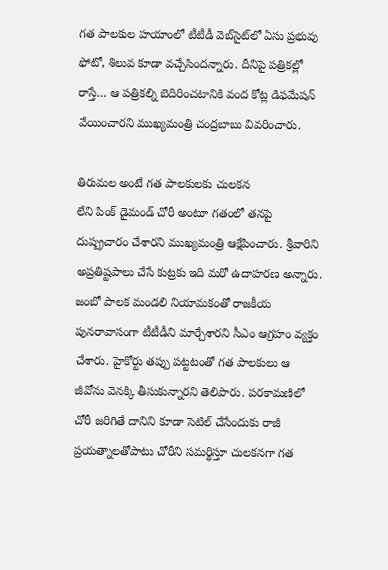గత పాలకుల హయాంలో టీటీడీ వెబ్‌సైట్‌లో ఏసు ప్రభువు ఫోటో, శిలువ కూడా వచ్చేసిందన్నారు. దీనిపై పత్రికల్లో రాస్తే… ఆ పత్రికల్ని బెదిరించటానికి వంద కోట్ల డిఫమేషన్ వేయించారని ముఖ్యమంత్రి చంద్రబాబు వివరించారు.

తిరుమల అంటే గత పాలకులకు చులకన
లేని పింక్ డైమండ్ చోరీ అంటూ గతంలో తనపై దుష్ప్రచారం చేశారని ముఖ్యమంత్రి ఆక్షేపించారు. శ్రీవారిని అప్రతిష్టపాలు చేసే కుట్రకు ఇది మరో ఉదాహరణ అన్నారు. జంబో పాలక మండలి నియామకంతో రాజకీయ పునరావాసంగా టీటీడీని మార్చేశారని సీఎం ఆగ్రహం వ్యక్తం చేశారు. హైకోర్టు తప్పు పట్టటంతో గత పాలకులు ఆ జీవోను వెనక్కి తీసుకున్నారని తెలిపారు. పరకామణిలో చోరీ జరిగితే దానిని కూడా సెటిల్ చేసేందుకు రాజీ ప్రయత్నాలతోపాటు చోరీని సమర్థిస్తూ చులకనగా గత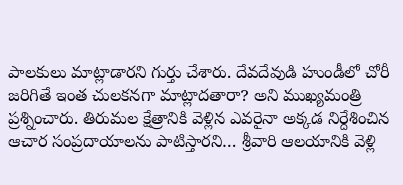పాలకులు మాట్లాడారని గుర్తు చేశారు. దేవదేవుడి హుండీలో చోరీ జరిగితే ఇంత చులకనగా మాట్లాదతారా? అని ముఖ్యమంత్రి ప్రశ్నించారు. తిరుమల క్షేత్రానికి వెళ్లిన ఎవరైనా అక్కడ నిర్దేశించిన ఆచార సంప్రదాయాలను పాటిస్తారని… శ్రీవారి ఆలయానికి వెళ్లి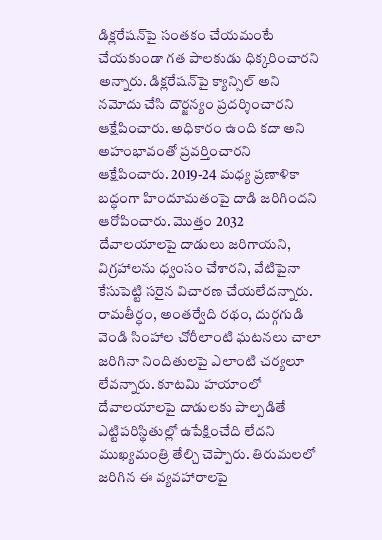డిక్లరేషన్‌పై సంతకం చేయమంటే చేయకుండా గత పాలకుడు ధిక్కరించారని అన్నారు. డిక్లరేషన్‌పై క్యాన్సిల్ అని నమోదు చేసి దౌర్జన్యం ప్రదర్శించారని ఆక్షేపించారు. అధికారం ఉంది కదా అని అహంభావంతో ప్రవర్తించారని ఆక్షేపించారు. 2019-24 మధ్య ప్రణాళికా బద్ధంగా హిందూమతంపై దాడి జరిగిందని ఆరోపించారు. మొత్తం 2032 దేవాలయాలపై దాడులు జరిగాయని, విగ్రహాలను ధ్వంసం చేశారని, వేటిపైనా కేసుపెట్టి సరైన విచారణ చేయలేదన్నారు. రామతీర్ధం, అంతర్వేది రథం, దుర్గగుడి వెండి సింహాల చోరీలాంటి ఘటనలు చాలా జరిగినా నిందితులపై ఎలాంటి చర్యలూ లేవన్నారు. కూటమి హయాంలో దేవాలయాలపై దాడులకు పాల్పడితే ఎట్టిపరిస్థితుల్లో ఉపేక్షించేది లేదని ముఖ్యమంత్రి తేల్చి చెప్పారు. తిరుమలలో జరిగిన ఈ వ్యవహారాలపై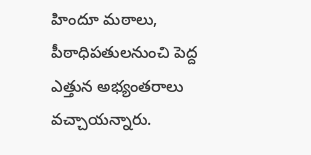హిందూ మఠాలు, పీఠాధిపతులనుంచి పెద్ద ఎత్తున అభ్యంతరాలు వచ్చాయన్నారు.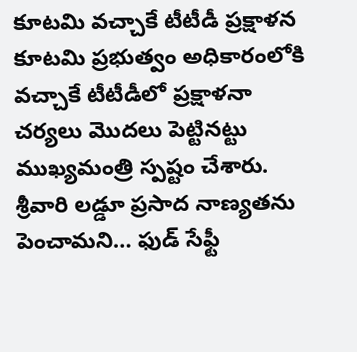కూటమి వచ్చాకే టీటీడీ ప్రక్షాళన
కూటమి ప్రభుత్వం అధికారంలోకి వచ్చాకే టీటీడీలో ప్రక్షాళనా చర్యలు మొదలు పెట్టినట్టు ముఖ్యమంత్రి స్పష్టం చేశారు. శ్రీవారి లడ్డూ ప్రసాద నాణ్యతను పెంచామని… ఫుడ్ సేఫ్టీ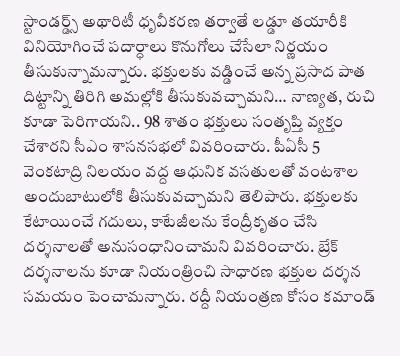స్టాండర్డ్స్ అథారిటీ ధృవీకరణ తర్వాతే లడ్డూ తయారీకి వినియోగించే పదార్ధాలు కొనుగోలు చేసేలా నిర్ణయం తీసుకున్నామన్నారు. భక్తులకు వడ్డించే అన్న ప్రసాద పాత దిట్టాన్ని తిరిగి అమల్లోకి తీసుకువచ్చామని… నాణ్యత, రుచి కూడా పెరిగాయని.. 98 శాతం భక్తులు సంతృప్తి వ్యక్తం చేశారని సీఎం శాసనసభలో వివరించారు. పీఏసీ 5 వెంకటాద్రి నిలయం వద్ద ఆధునిక వసతులతో వంటశాల అందుబాటులోకి తీసుకువచ్చామని తెలిపారు. భక్తులకు కేటాయించే గదులు, కాటేజీలను కేంద్రీకృతం చేసి దర్శనాలతో అనుసంధానించామని వివరించారు. బ్రేక్ దర్శనాలను కూడా నియంత్రించి సాధారణ భక్తుల దర్శన సమయం పెంచామన్నారు. రద్దీ నియంత్రణ కోసం కమాండ్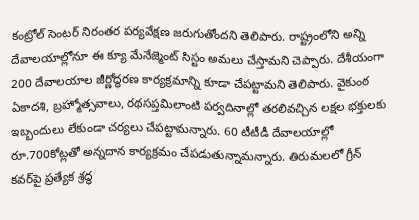కంట్రోల్ సెంటర్ నిరంతర పర్యవేక్షణ జరుగుతోందని తెలిపారు. రాష్ట్రంలోని అన్ని దేవాలయాల్లోనూ ఈ క్యూ మేనేజ్మెంట్ సిస్టం అమలు చేస్తామని చెప్పారు. దేశీయంగా 200 దేవాలయాల జీర్ణోద్ధరణ కార్యక్రమాన్ని కూడా చేపట్టామని తెలిపారు. వైకుంఠ ఏకాదశి, బ్రహ్మోత్సవాలు, రథసప్తమిలాంటి పర్వదినాల్లో తరలివచ్చిన లక్షల భక్తులకు ఇబ్బందులు లేకుండా చర్యలు చేపట్టామన్నారు. 60 టీటీడీ దేవాలయాల్లో రూ.700కోట్లతో అన్నదాన కార్యక్రమం చేపడుతున్నామన్నారు. తిరుమలలో గ్రీన్ కవర్‌పై ప్రత్యేక శ్రద్ధ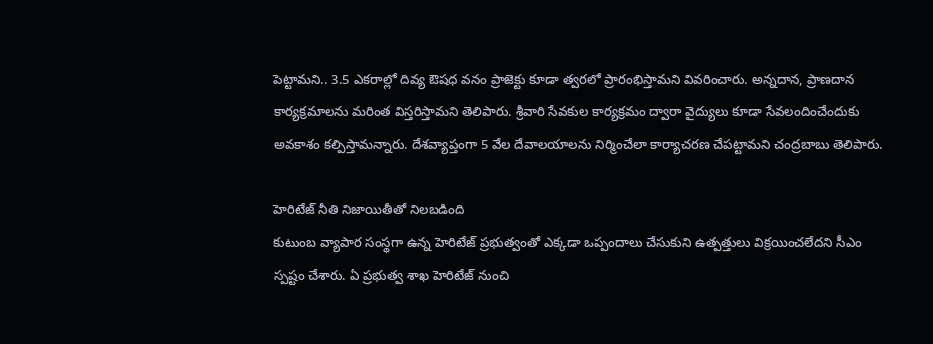పెట్టామని.. 3.5 ఎకరాల్లో దివ్య ఔషధ వనం ప్రాజెక్టు కూడా త్వరలో ప్రారంభిస్తామని వివరించారు. అన్నదాన, ప్రాణదాన కార్యక్రమాలను మరింత విస్తరిస్తామని తెలిపారు. శ్రీవారి సేవకుల కార్యక్రమం ద్వారా వైద్యులు కూడా సేవలందించేందుకు అవకాశం కల్పిస్తామన్నారు. దేశవ్యాప్తంగా 5 వేల దేవాలయాలను నిర్మించేలా కార్యాచరణ చేపట్టామని చంద్రబాబు తెలిపారు.

హెరిటేజ్ నీతి నిజాయితీతో నిలబడింది
కుటుంబ వ్యాపార సంస్థగా ఉన్న హెరిటేజ్ ప్రభుత్వంతో ఎక్కడా ఒప్పందాలు చేసుకుని ఉత్పత్తులు విక్రయించలేదని సీఎం స్పష్టం చేశారు. ఏ ప్రభుత్వ శాఖ హెరిటేజ్ నుంచి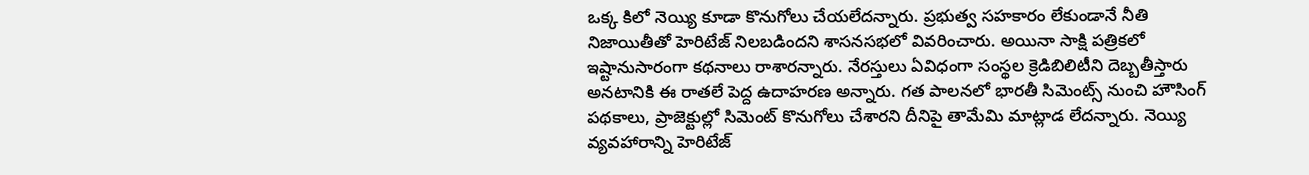ఒక్క కిలో నెయ్యి కూడా కొనుగోలు చేయలేదన్నారు. ప్రభుత్వ సహకారం లేకుండానే నీతి నిజాయితీతో హెరిటేజ్ నిలబడిందని శాసనసభలో వివరించారు. అయినా సాక్షి పత్రికలో ఇష్టానుసారంగా కథనాలు రాశారన్నారు. నేరస్తులు ఏవిధంగా సంస్థల క్రెడిబిలిటీని దెబ్బతీస్తారు అనటానికి ఈ రాతలే పెద్ద ఉదాహరణ అన్నారు. గత పాలనలో భారతీ సిమెంట్స్ నుంచి హౌసింగ్ పథకాలు, ప్రాజెక్టుల్లో సిమెంట్ కొనుగోలు చేశారని దీనిపై తామేమి మాట్లాడ లేదన్నారు. నెయ్యి వ్యవహారాన్ని హెరిటేజ్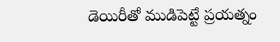డెయిరీతో ముడిపెట్టే ప్రయత్నం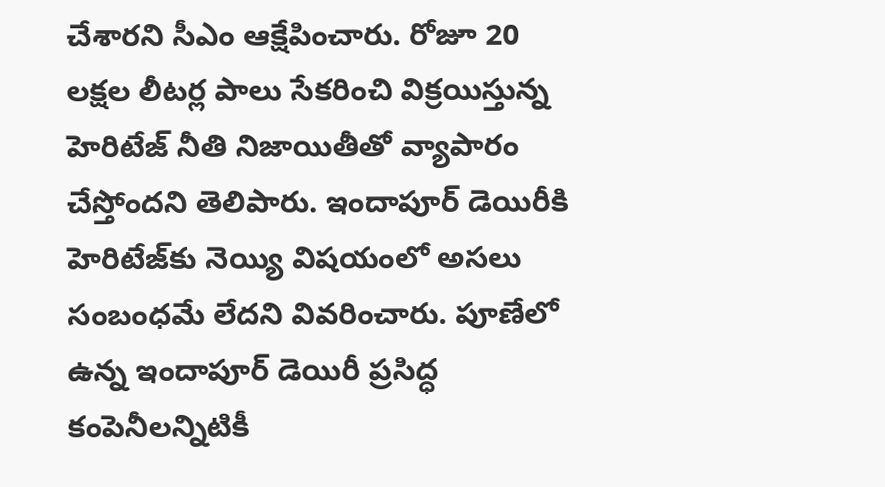చేశారని సీఎం ఆక్షేపించారు. రోజూ 20 లక్షల లీటర్ల పాలు సేకరించి విక్రయిస్తున్న హెరిటేజ్ నీతి నిజాయితీతో వ్యాపారం చేస్తోందని తెలిపారు. ఇందాపూర్ డెయిరీకి హెరిటేజ్‌కు నెయ్యి విషయంలో అసలు సంబంధమే లేదని వివరించారు. పూణేలో ఉన్న ఇందాపూర్ డెయిరీ ప్రసిద్ధ కంపెనీలన్నిటికీ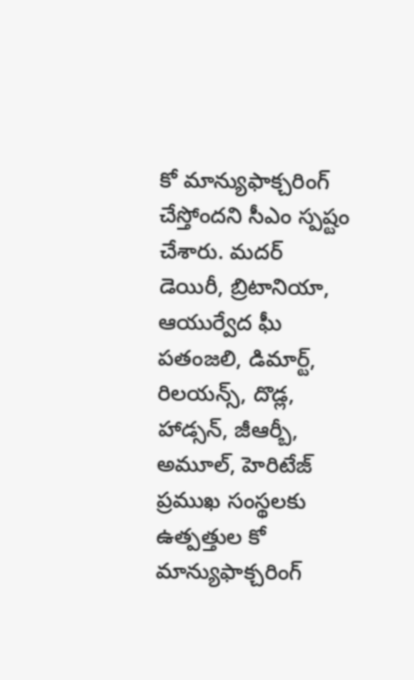కో మాన్యుఫాక్చరింగ్ చేస్తోందని సీఎం స్పష్టం చేశారు. మదర్ డెయిరీ, బ్రిటానియా, ఆయుర్వేద ఘీ పతంజలి, డిమార్ట్, రిలయన్స్, దొడ్ల, హాడ్సన్, జీఆర్బీ, అమూల్, హెరిటేజ్ ప్రముఖ సంస్థలకు ఉత్పత్తుల కో మాన్యుఫాక్చరింగ్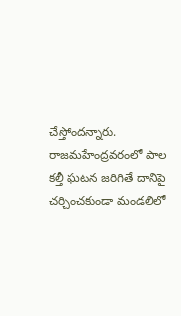చేస్తోందన్నారు. రాజమహేంద్రవరంలో పాల కల్తీ ఘటన జరిగితే దానిపై చర్చించకుండా మండలిలో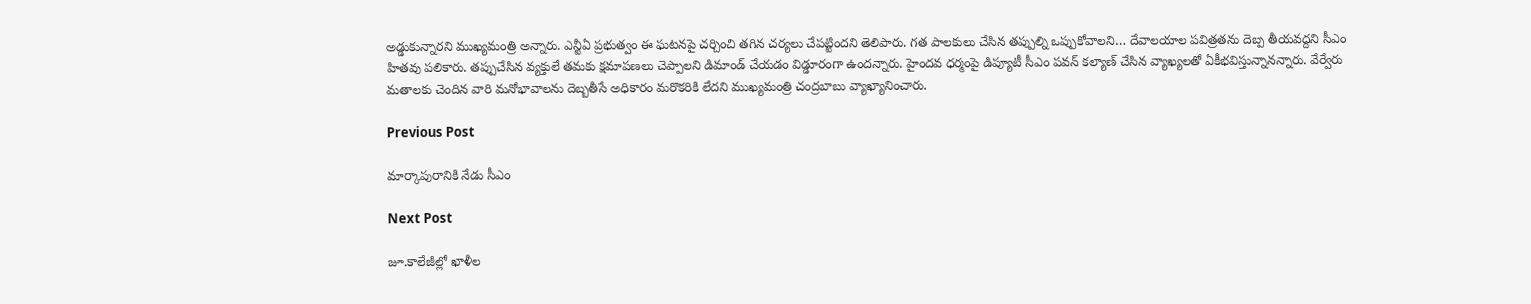అడ్డుకున్నారని ముఖ్యమంత్రి అన్నారు. ఎన్టీఏ ప్రభుత్వం ఈ ఘటనపై చర్చించి తగిన చర్యలు చేపట్టిందని తెలిపారు. గత పాలకులు చేసిన తప్పుల్ని ఒప్పుకోవాలని… దేవాలయాల పవిత్రతను దెబ్ప తీయవద్దని సీఎం హితవు పలికారు. తప్పుచేసిన వ్యక్తులే తమకు క్షమాపణలు చెప్పాలని డిమాండ్ చేయడం విడ్డూరంగా ఉందన్నారు. హైందవ ధర్మంపై డిప్యూటీ సీఎం పవన్ కల్యాణ్ చేసిన వ్యాఖ్యలతో ఏకీభవిస్తున్నానన్నారు. వేర్వేరు మతాలకు చెందిన వారి మనోభావాలను దెబ్బతీసే అధికారం మరొకరికి లేదని ముఖ్యమంత్రి చంద్రబాబు వ్యాఖ్యానించారు.

Previous Post

మార్కాపురానికి నేడు సీఎం

Next Post

జూ.కాలేజీల్లో ఖాళీల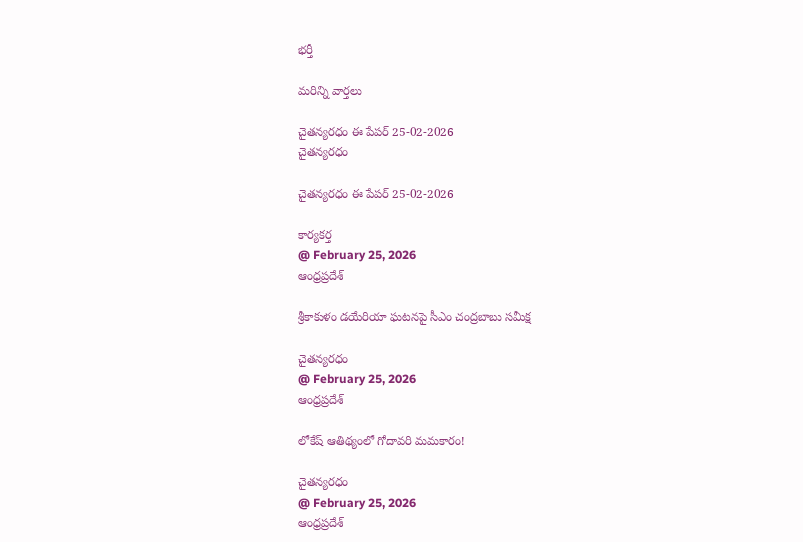భర్తీ

మరిన్ని వార్తలు

చైతన్యరధం ఈ పేపర్ 25-02-2026
చైతన్యరధం

చైతన్యరధం ఈ పేపర్ 25-02-2026

కార్యకర్త
@ February 25, 2026
ఆంధ్రప్రదేశ్

శ్రీకాకుళం డయేరియా ఘటనపై సీఎం చంద్రబాబు సమీక్ష

చైతన్యరధం
@ February 25, 2026
ఆంధ్రప్రదేశ్

లోకేష్ ఆతిథ్యంలో గోదావరి మమకారం!

చైతన్యరధం
@ February 25, 2026
ఆంధ్రప్రదేశ్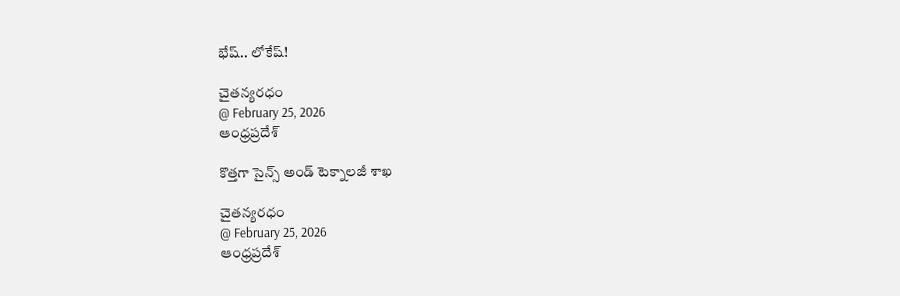భేష్.. లోకేష్!

చైతన్యరధం
@ February 25, 2026
ఆంధ్రప్రదేశ్

కొత్తగా సైన్స్ అండ్ టెక్నాలజీ శాఖ

చైతన్యరధం
@ February 25, 2026
ఆంధ్రప్రదేశ్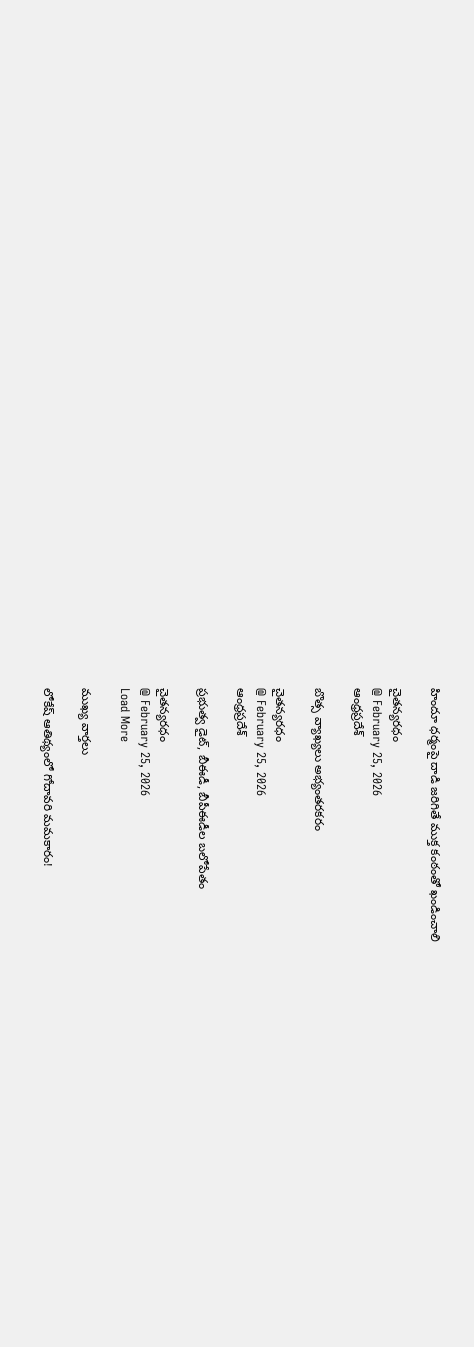హిందూ ధర్మంపై దాడి జరిగితే ముక్త కంఠంతో ఖండించాలి

చైతన్యరధం
@ February 25, 2026
ఆంధ్రప్రదేశ్

బొత్స వ్యాఖ్యలు అభ్యంతరకరం

చైతన్యరధం
@ February 25, 2026
ఆంధ్రప్రదేశ్

ప్రభుత్వ డైట్, బీఈడీ, బీపీఈడీల బలోపేతం

చైతన్యరధం
@ February 25, 2026
Load More

ముఖ్య వార్తలు

లోకేష్ ఆతిథ్యంలో గోదావరి మమకారం!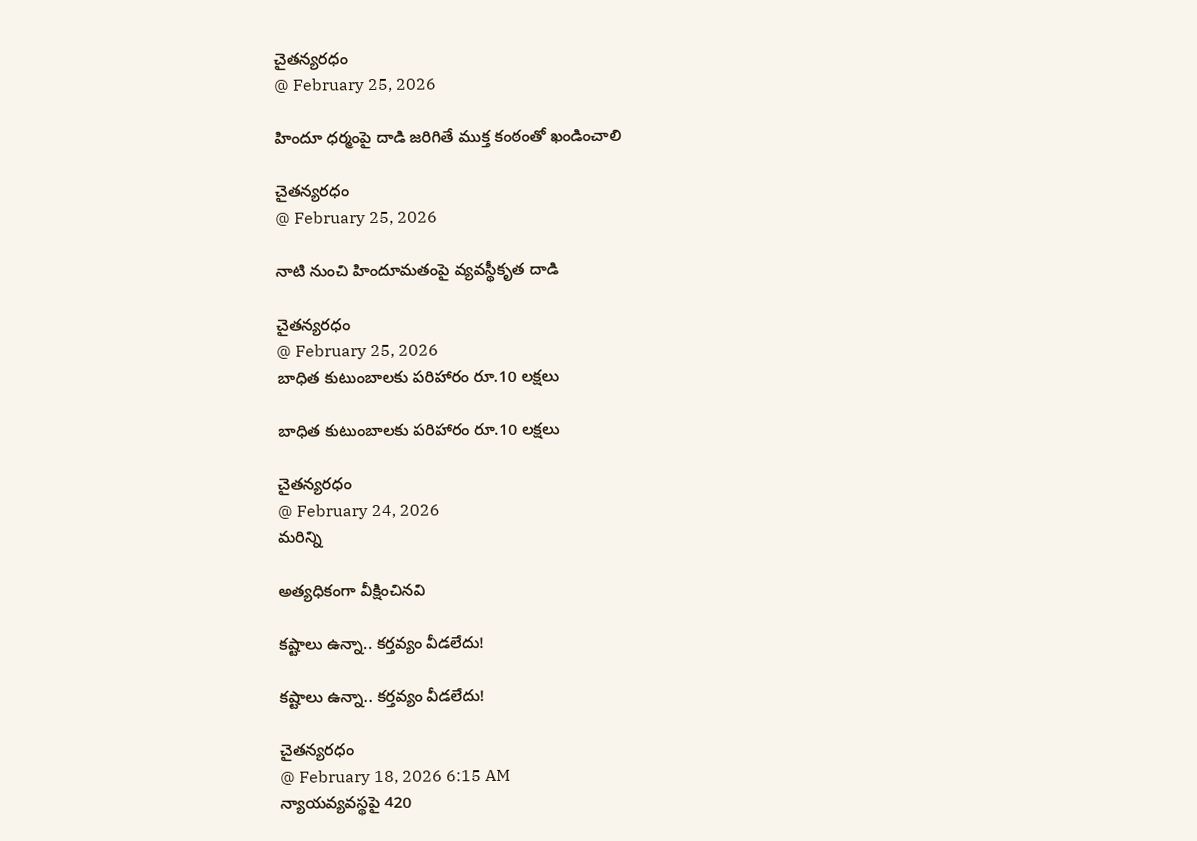చైతన్యరధం
@ February 25, 2026

హిందూ ధర్మంపై దాడి జరిగితే ముక్త కంఠంతో ఖండించాలి

చైతన్యరధం
@ February 25, 2026

నాటి నుంచి హిందూమతంపై వ్యవస్థీకృత దాడి

చైతన్యరధం
@ February 25, 2026
బాధిత కుటుంబాలకు పరిహారం రూ.10 లక్షలు

బాధిత కుటుంబాలకు పరిహారం రూ.10 లక్షలు

చైతన్యరధం
@ February 24, 2026
మరిన్ని

అత్యధికంగా వీక్షించినవి

కష్టాలు ఉన్నా.. కర్తవ్యం వీడలేదు!

కష్టాలు ఉన్నా.. కర్తవ్యం వీడలేదు!

చైతన్యరధం
@ February 18, 2026 6:15 AM
న్యాయవ్యవస్థపై 420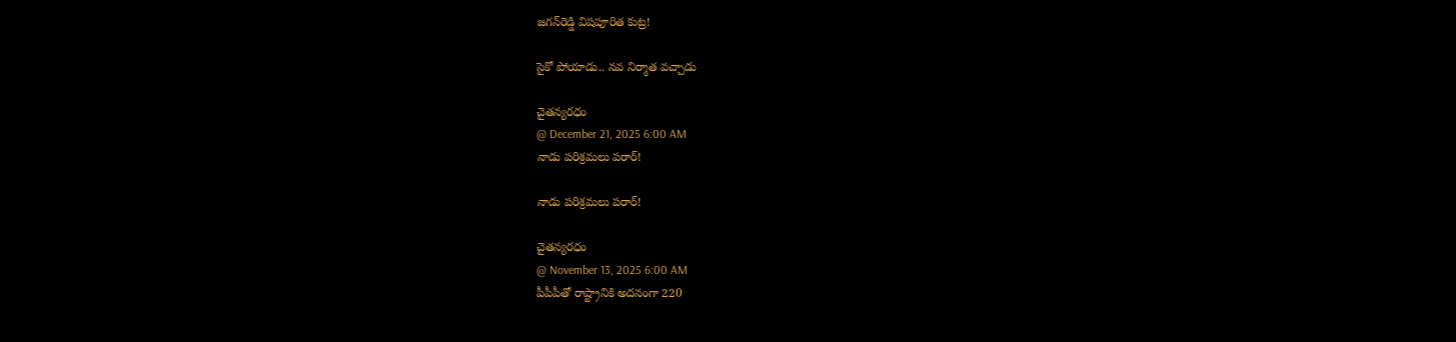జగన్‌రెడ్డి విషపూరిత కుట్ర!

సైకో పోయాడు.. నవ నిర్మాత వచ్చాడు

చైతన్యరధం
@ December 21, 2025 6:00 AM
నాడు పరిశ్రమలు పరార్‌!

నాడు పరిశ్రమలు పరార్‌!

చైతన్యరధం
@ November 13, 2025 6:00 AM
పీపీపీతో రాష్ట్రానికి అదనంగా 220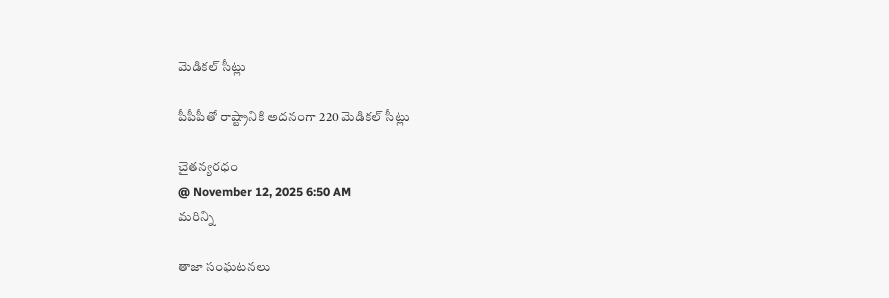మెడికల్‌ సీట్లు

పీపీపీతో రాష్ట్రానికి అదనంగా 220 మెడికల్‌ సీట్లు

చైతన్యరధం
@ November 12, 2025 6:50 AM
మరిన్ని

తాజా సంఘటనలు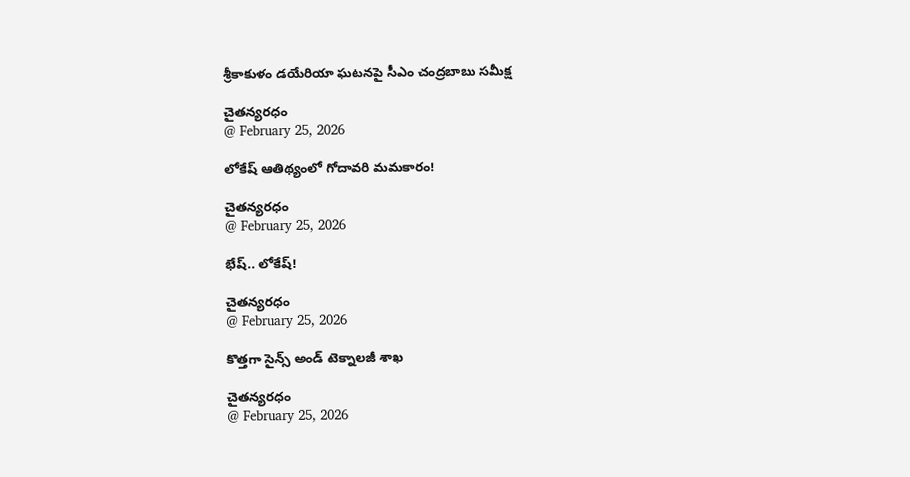శ్రీకాకుళం డయేరియా ఘటనపై సీఎం చంద్రబాబు సమీక్ష

చైతన్యరధం
@ February 25, 2026

లోకేష్ ఆతిథ్యంలో గోదావరి మమకారం!

చైతన్యరధం
@ February 25, 2026

భేష్.. లోకేష్!

చైతన్యరధం
@ February 25, 2026

కొత్తగా సైన్స్ అండ్ టెక్నాలజీ శాఖ

చైతన్యరధం
@ February 25, 2026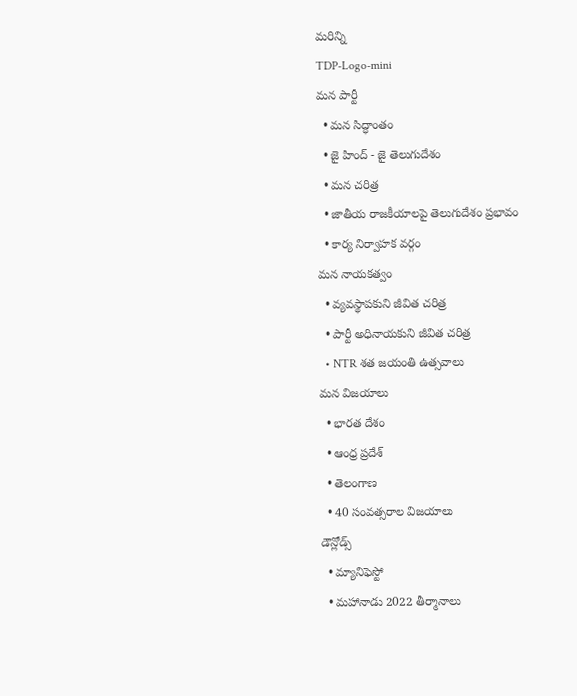మరిన్ని
TDP-Logo-mini
మన పార్టీ
  • మన సిద్ధాంతం
  • జై హింద్ - జై తెలుగుదేశం
  • మన చరిత్ర
  • జాతీయ రాజకీయాలపై తెలుగుదేశం ప్రభావం
  • కార్య నిర్వాహక వర్గం
మన నాయకత్వం
  • వ్యవస్థాపకుని జీవిత చరిత్ర
  • పార్టీ అధినాయకుని జీవిత చరిత్ర
  • NTR శత జయంతి ఉత్సవాలు
మన విజయాలు
  • భారత దేశం
  • ఆంధ్ర ప్రదేశ్
  • తెలంగాణ
  • 40 సంవత్సరాల విజయాలు
డౌన్లోడ్స్
  • మ్యానిఫెస్టో
  • మహానాడు 2022 తీర్మానాలు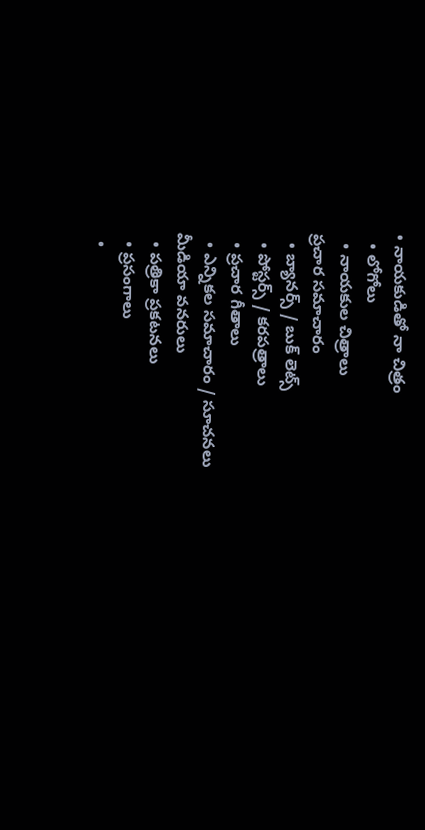• నాయకుడితో నా చిత్రం
  • లోగోలు
  • నాయకుల చిత్రాలు
ప్రచార సమాచారం
  • బ్యానర్స్ / బుక్ లెట్స్
  • పోస్టర్స్ / కరపత్రాలు
  • ప్రచార గీతాలు
  • ఎన్నికల సమాచారం / సూచనలు
మీడియా వనరులు
  • పత్రికా ప్రకటనలు
  • ప్రసంగాలు
  •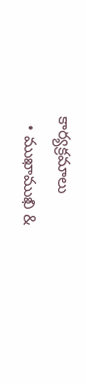కార్యక్రమాలు
  • ముఖాముఖి &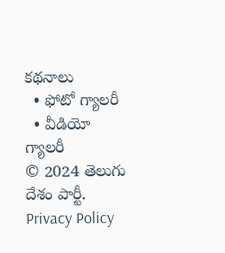కథనాలు
  • ఫోటో గ్యాలరీ
  • వీడియో గ్యాలరీ
© 2024 తెలుగు దేశం పార్టీ. Privacy Policy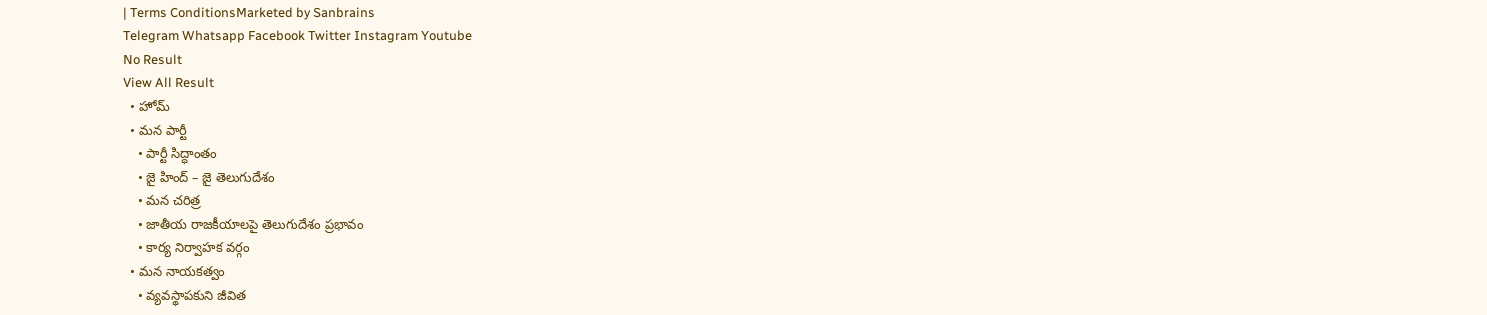| Terms ConditionsMarketed by Sanbrains
Telegram Whatsapp Facebook Twitter Instagram Youtube
No Result
View All Result
  • హోమ్
  • మన పార్టీ
    • పార్టీ సిద్ధాంతం
    • జై హింద్ – జై తెలుగుదేశం
    • మన చరిత్ర
    • జాతీయ రాజకీయాలపై తెలుగుదేశం ప్రభావం
    • కార్య నిర్వాహక వర్గం
  • మన నాయకత్వం
    • వ్యవస్థాపకుని జీవిత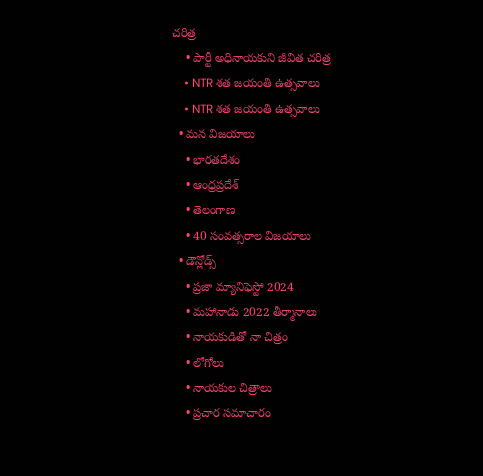చరిత్ర
    • పార్టీ అధినాయకుని జీవిత చరిత్ర
    • NTR శత జయంతి ఉత్సవాలు
    • NTR శత జయంతి ఉత్సవాలు
  • మన విజయాలు
    • భారతదేశం
    • ఆంధ్రప్రదేశ్
    • తెలంగాణ
    • 40 సంవత్సరాల విజయాలు
  • డౌన్లోడ్స్
    • ప్రజా మ్యానిఫెస్టో 2024
    • మహానాడు 2022 తీర్మానాలు
    • నాయకుడితో నా చిత్రం
    • లోగోలు
    • నాయకుల చిత్రాలు
    • ప్రచార సమాచారం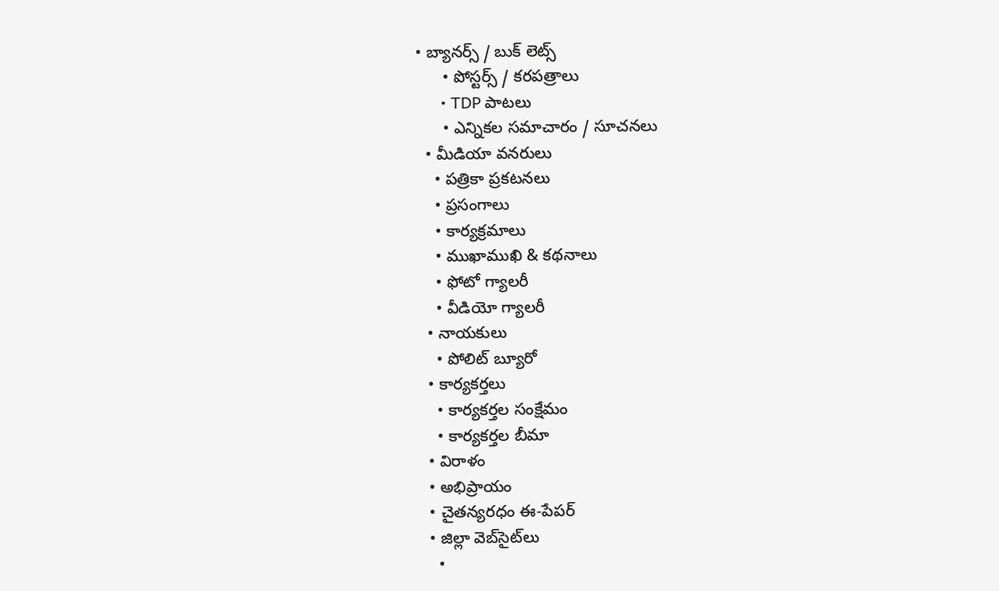• బ్యానర్స్ / బుక్ లెట్స్
      • పోస్టర్స్ / కరపత్రాలు
      • TDP పాటలు
      • ఎన్నికల సమాచారం / సూచనలు
  • మీడియా వనరులు
    • పత్రికా ప్రకటనలు
    • ప్రసంగాలు
    • కార్యక్రమాలు
    • ముఖాముఖి & కథనాలు
    • ఫోటో గ్యాలరీ
    • వీడియో గ్యాలరీ
  • నాయకులు
    • పోలిట్ బ్యూరో
  • కార్యకర్తలు
    • కార్యకర్తల సంక్షేమం
    • కార్యకర్తల బీమా
  • విరాళం
  • అభిప్రాయం
  • చైతన్యరధం ఈ-పేపర్
  • జిల్లా వెబ్‌సైట్‌లు
    •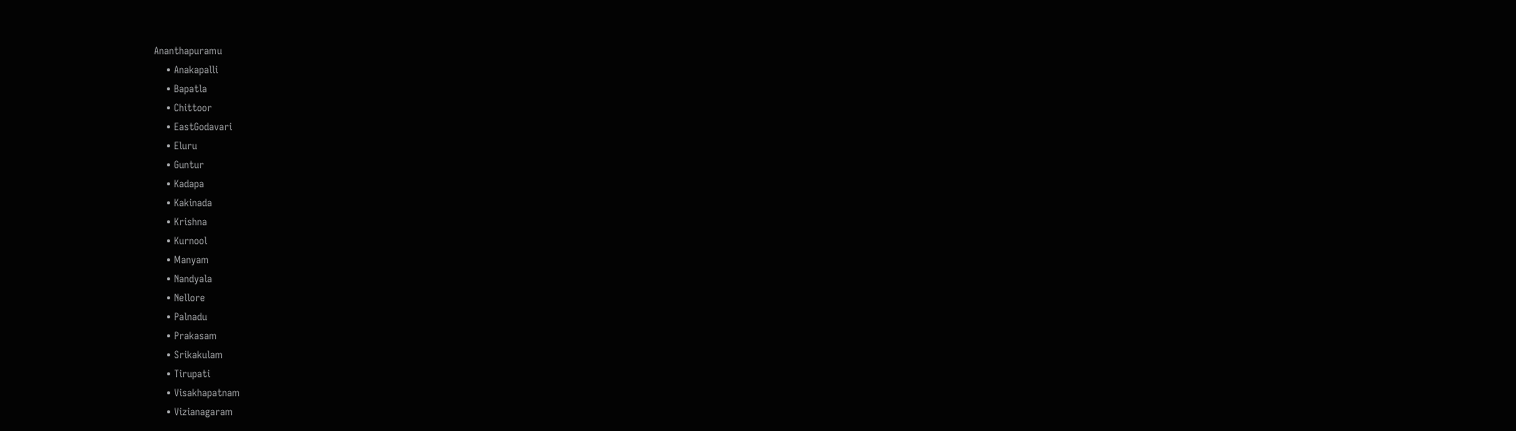Ananthapuramu
    • Anakapalli
    • Bapatla
    • Chittoor
    • EastGodavari
    • Eluru
    • Guntur
    • Kadapa
    • Kakinada
    • Krishna
    • Kurnool
    • Manyam
    • Nandyala
    • Nellore
    • Palnadu
    • Prakasam
    • Srikakulam
    • Tirupati
    • Visakhapatnam
    • Vizianagaram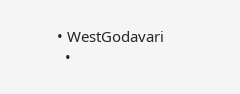• WestGodavari
  •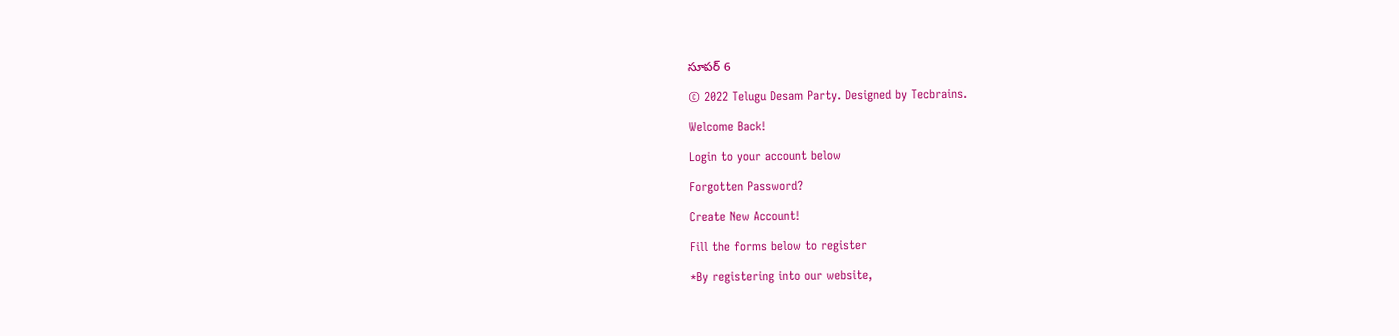సూపర్ 6

© 2022 Telugu Desam Party. Designed by Tecbrains.

Welcome Back!

Login to your account below

Forgotten Password?

Create New Account!

Fill the forms below to register

*By registering into our website,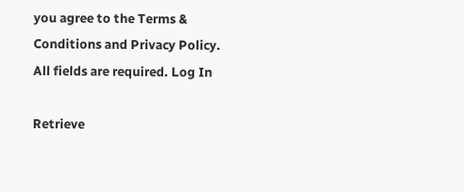you agree to the Terms & Conditions and Privacy Policy.
All fields are required. Log In

Retrieve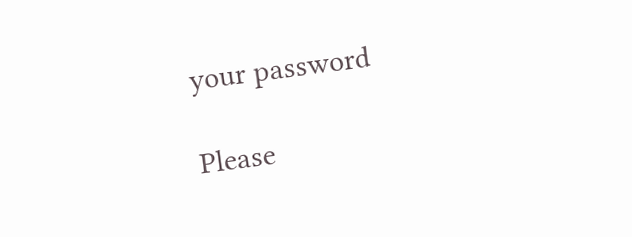your password

Please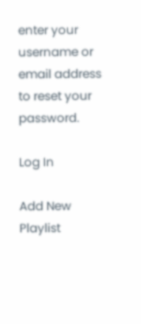enter your username or email address to reset your password.

Log In

Add New Playlist